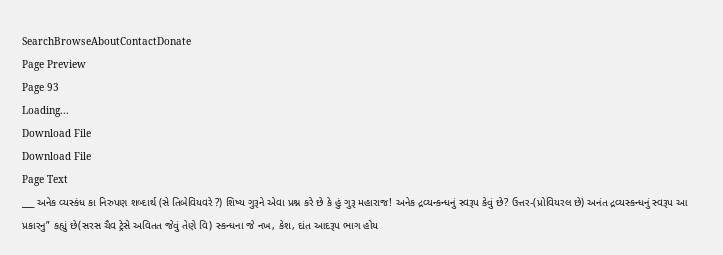SearchBrowseAboutContactDonate
Page Preview
Page 93
Loading...
Download File
Download File
Page Text
___ અનેક વ્યસ્કંધ કા નિરુપણ શબ્દાર્થ (સે તિબેવિયવરે ?) શિષ્ય ગુરૂને એવા પ્રશ્ન કરે છે કે હું ગુરૂ મહારાજ! અનેક દ્રવ્યન્કન્ધનું સ્વરૂપ કેવું છે? ઉત્તર-(પ્રોવિયરલ છે) અનંત દ્રવ્યસ્કન્ધનું સ્વરૂપ આ પ્રકારનુ” કહ્યું છે(સરસ ચૈવ ટ્રેસે અવિતત જેવું તેણે વિ) સ્કન્ધના જે નખ, કેશ, દાંત આદરૂપ ભાગ હોય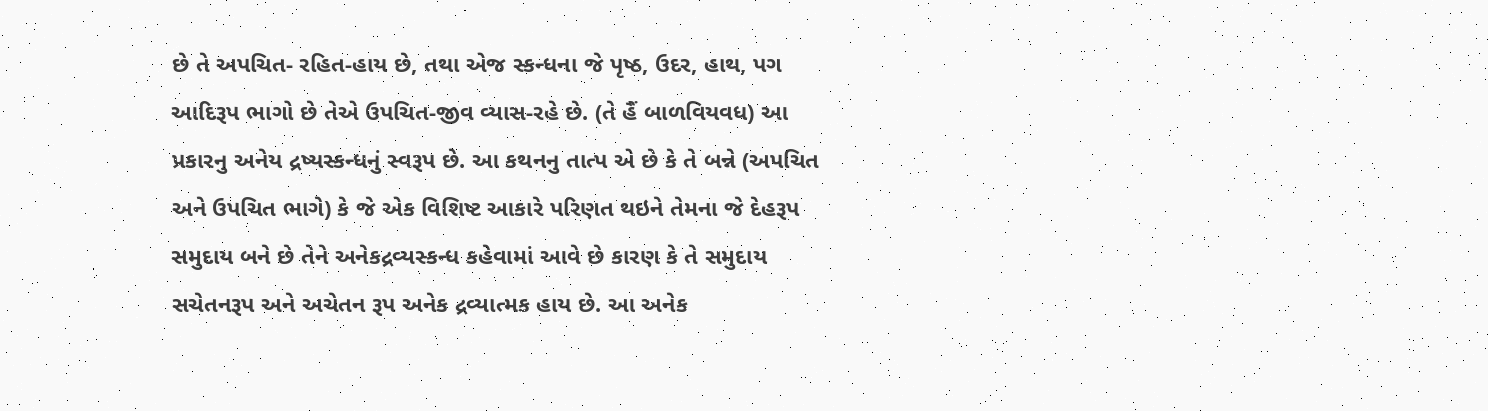છે તે અપચિત- રહિત-હાય છે, તથા એજ સ્કન્ધના જે પૃષ્ઠ, ઉદર, હાથ, પગ આદિરૂપ ભાગો છે તેએ ઉપચિત-જીવ વ્યાસ-રહે છે. (તે હૈં બાળવિયવધ) આ પ્રકારનુ અનેય દ્રષ્યસ્કન્ધનું સ્વરૂપ છે. આ કથનનુ તાત્પ એ છે કે તે બન્ને (અપચિત અને ઉપચિત ભાગે) કે જે એક વિશિષ્ટ આકારે પરિણત થઇને તેમના જે દેહરૂપ સમુદાય બને છે તેને અનેકદ્રવ્યસ્કન્ધ કહેવામાં આવે છે કારણ કે તે સમુદાય સચેતનરૂપ અને અચેતન રૂપ અનેક દ્રવ્યાત્મક હાય છે. આ અનેક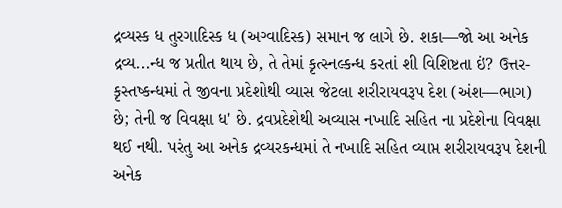દ્રવ્યસ્ક ધ તુરગાદિસ્ક ધ (અગ્વાદિસ્ક) સમાન જ લાગે છે. શકા—જો આ અનેક દ્રવ્ય...ન્ધ જ પ્રતીત થાય છે, તે તેમાં કૃત્સ્નલ્કન્ધ કરતાં શી વિશિષ્ટતા ઇં? ઉત્તર-કૃસ્તષ્કન્ધમાં તે જીવના પ્રદેશોથી વ્યાસ જેટલા શરીરાયવરૂપ દેશ (અંશ—ભાગ) છે; તેની જ વિવક્ષા ધ' છે. દ્રવપ્રદેશેથી અવ્યાસ નખાદિ સહિત ના પ્રદેશેના વિવક્ષા થઈ નથી. પરંતુ આ અનેક દ્રવ્યરકન્ધમાં તે નખાદિ સહિત વ્યાપ્ત શરીરાયવરૂપ દેશની અનેક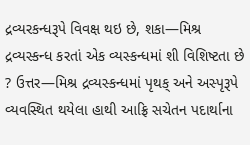દ્રવ્યરકન્ધરૂપે વિવક્ષ થઇ છે, શકા—મિશ્ર દ્રવ્યસ્કન્ધ કરતાં એક વ્યસ્કન્ધમાં શી વિશિષ્ટતા છે ? ઉત્તર—મિશ્ર દ્રવ્યસ્કન્ધમાં પૃથક્ અને અસ્પૃરૂપે વ્યવસ્થિત થયેલા હાથી આફ્રિ સચેતન પદાર્થાના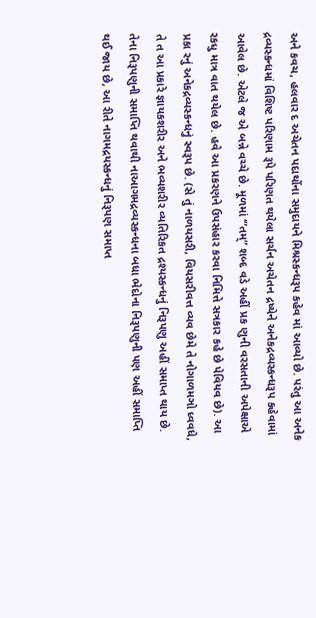અને કવચ, હલવાર દ અચેતન પદાર્થોના સમુદાયને મિશ્રસ્કન્ધરૂપ કહેવ માં આવ્યો છે. પરંતુ આ અનેક દ્રવ્યસ્કન્ધમાં વિશિષ્ટ પરિણામ રૂપે પરિણત થયેલા સર્ચન અચેતન દ્રષ્યેને અનેકદ્રવ્યસ્કન્ધરૂપ કહેવામાં આવેલ છે. એટલે જ એ બન્ને વચ્ચે છે. મૂળમાં ‘“તમ્” શબ્દ વડે અહીં પ્રક ણુની વરસતાની અપેક્ષાએ રકધુ માત્ર વાત થયેલ છે. હવે આ પ્રકરણને ઉપસંહાર કરવા નિમિત્તે સત્રકાર કહે છે પેવિયવ છે). આ પ્રકા રનું અનેકદ્રવ્યસ્કન્ધનું સ્વરૂપ છે. (સે તું નાળયસરી, વિયસરીવત્ત વ્યવ છેમે તે નોગાળમઞો ધ્વવધે, તે ત આ પ્રકારે જ્ઞાયકશરીર અને ભવ્યશરીર વ્યતિરિકત દ્રશ્યસ્કન્ધનું નિરૂપણુ અહીં સમાપ્ત થાય છે. તેના નિરૂપણુની સમાપ્તિ થવાથી નાઆગમદ્રવ્યસ્કન્ધના બધા ભેદોના નિરૂપણુની પણ અહીં સમાપ્તિ થઈ જાય છે, આ રીતે નાગમદ્રયસ્કન્ધનું નિરૂપણ સમાપ્ત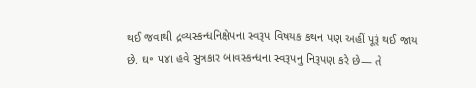થઈ જવાથી દ્રવ્યસ્કન્ધનિક્ષેપના સ્વરૂપ વિષયક કથન પણ અહીં પૂરૂં થઈ જાય છે. ઘ॰ ૫૪ા હવે સુત્રકાર બાવસ્કન્ધના સ્વરૂપનુ નિરૂપણ કરે છે— તે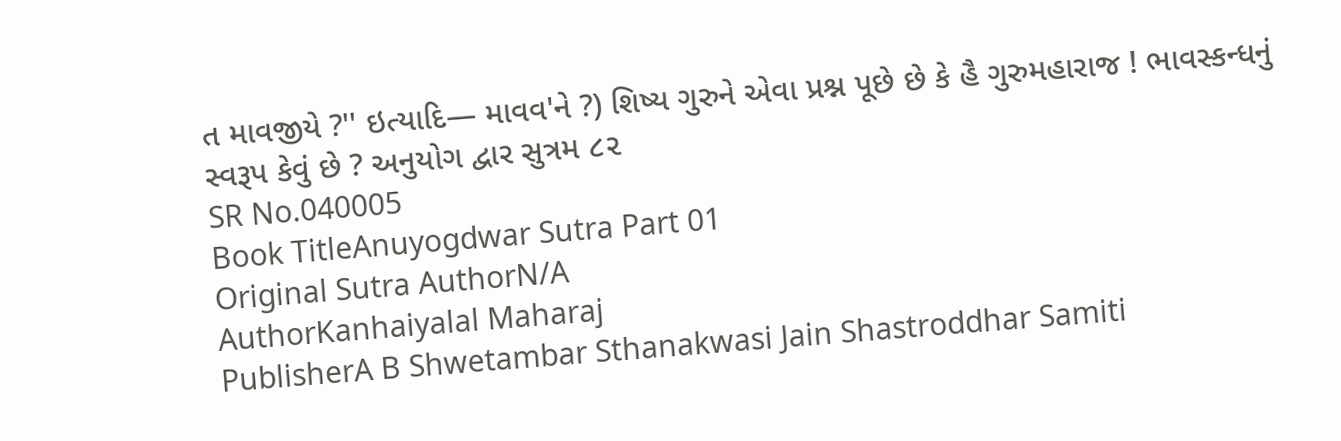ત માવજીયે ?'' ઇત્યાદિ— માવવ'ને ?) શિષ્ય ગુરુને એવા પ્રશ્ન પૂછે છે કે હૈ ગુરુમહારાજ ! ભાવસ્કન્ધનું સ્વરૂપ કેવું છે ? અનુયોગ દ્વાર સુત્રમ ૮૨
SR No.040005
Book TitleAnuyogdwar Sutra Part 01
Original Sutra AuthorN/A
AuthorKanhaiyalal Maharaj
PublisherA B Shwetambar Sthanakwasi Jain Shastroddhar Samiti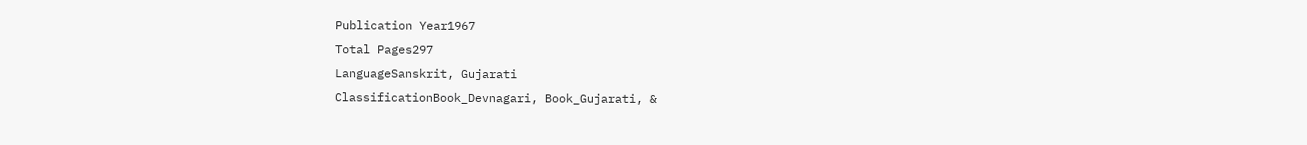Publication Year1967
Total Pages297
LanguageSanskrit, Gujarati
ClassificationBook_Devnagari, Book_Gujarati, &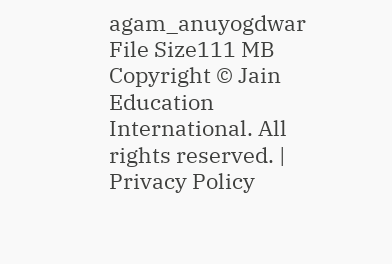agam_anuyogdwar
File Size111 MB
Copyright © Jain Education International. All rights reserved. | Privacy Policy